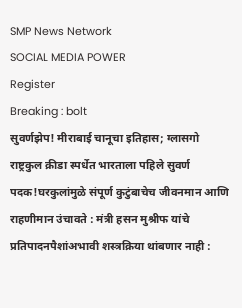SMP News Network
SOCIAL MEDIA POWER
Register
Breaking : bolt
सुवर्णझेप! मीराबाई चानूचा इतिहास; ग्लासगो राष्ट्रकुल क्रीडा स्पर्धेत भारताला पहिले सुवर्ण पदक!घरकुलांमुळे संपूर्ण कुटुंबाचेच जीवनमान आणि राहणीमान उंचावते : मंत्री हसन मुश्रीफ यांचे प्रतिपादनपैशांअभावी शस्त्रक्रिया थांबणार नाही :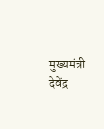मुख्यमंत्री देवेंद्र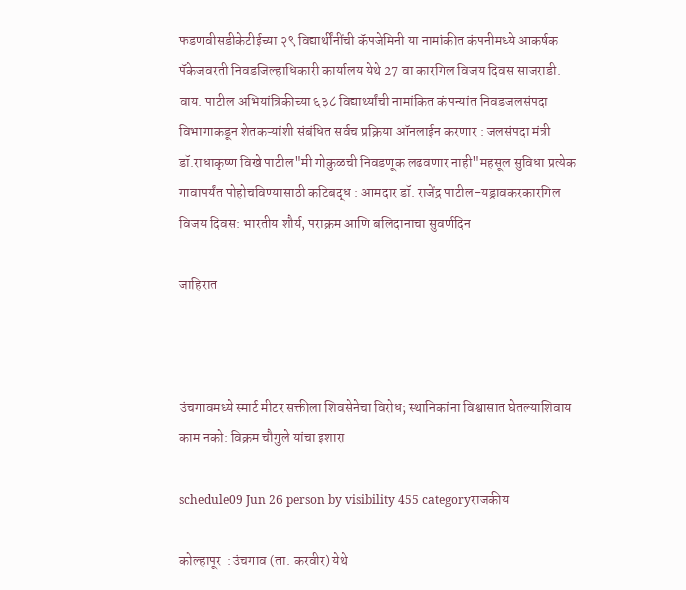फडणवीसडीकेटीईच्या २९ विद्यार्थींनींची कॅपजेमिनी या नामांकीत कंपनीमध्ये आकर्षक पॅकेजवरती निवडजिल्हाधिकारी कार्यालय येथे 27 वा कारगिल विजय दिवस साजराडी. वाय. पाटील अभियांत्रिकीच्या ६३८ विद्यार्थ्यांची नामांकित कंपन्यांत निवडजलसंपदा विभागाकडून शेतकऱ्यांशी संबंधित सर्वच प्रक्रिया ऑनलाईन करणार : जलसंपदा मंत्री डॉ.राधाकृष्ण विखे पाटील"मी गोकुळची निवडणूक लढवणार नाही"महसूल सुविधा प्रत्येक गावापर्यंत पोहोचविण्यासाठी कटिबद्ध : आमदार डॉ. राजेंद्र पाटील-यड्रावकरकारगिल विजय दिवस: भारतीय शौर्य, पराक्रम आणि बलिदानाचा सुवर्णदिन

जाहिरात



उंचगावमध्ये स्मार्ट मीटर सक्तीला शिवसेनेचा विरोध; स्थानिकांना विश्वासात घेतल्याशिवाय काम नको: विक्रम चौगुले यांचा इशारा

schedule09 Jun 26 person by visibility 455 categoryराजकीय

कोल्हापूर  : उंचगाव (ता. करवीर) येथे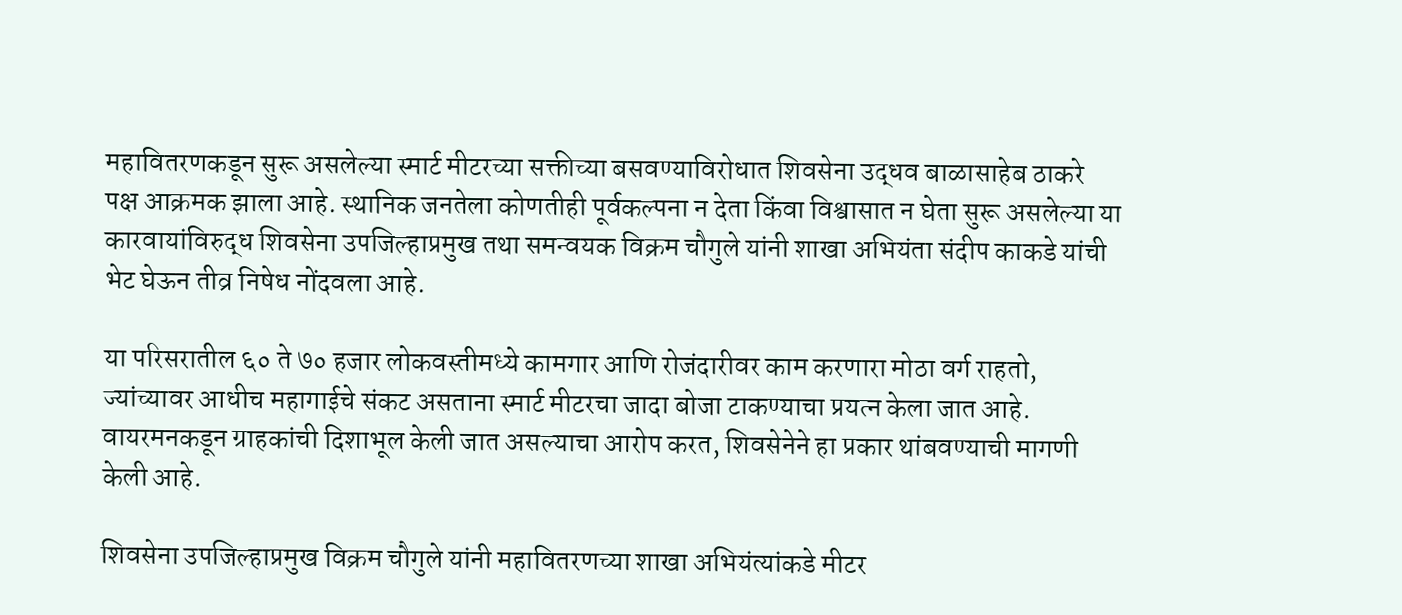महावितरणकडून सुरू असलेल्या स्मार्ट मीटरच्या सक्तीच्या बसवण्याविरोधात शिवसेना उद्धव बाळासाहेब ठाकरे पक्ष आक्रमक झाला आहे. स्थानिक जनतेला कोणतीही पूर्वकल्पना न देता किंवा विश्वासात न घेता सुरू असलेल्या या कारवायांविरुद्ध शिवसेना उपजिल्हाप्रमुख तथा समन्वयक विक्रम चौगुले यांनी शाखा अभियंता संदीप काकडे यांची भेट घेऊन तीव्र निषेध नोंदवला आहे.

या परिसरातील ६० ते ७० हजार लोकवस्तीमध्ये कामगार आणि रोजंदारीवर काम करणारा मोठा वर्ग राहतो, ज्यांच्यावर आधीच महागाईचे संकट असताना स्मार्ट मीटरचा जादा बोजा टाकण्याचा प्रयत्न केला जात आहे. वायरमनकडून ग्राहकांची दिशाभूल केली जात असल्याचा आरोप करत, शिवसेनेने हा प्रकार थांबवण्याची मागणी केली आहे.

शिवसेना उपजिल्हाप्रमुख विक्रम चौगुले यांनी महावितरणच्या शाखा अभियंत्यांकडे मीटर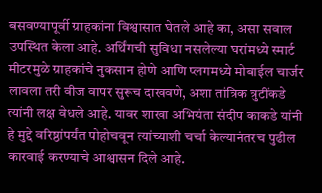बसवण्यापूर्वी ग्राहकांना विश्वासात घेतले आहे का, असा सवाल उपस्थित केला आहे. अर्थिंगची सुविधा नसलेल्या घरांमध्ये स्मार्ट मीटरमुळे ग्राहकांचे नुकसान होणे आणि प्लगमध्ये मोबाईल चार्जर लावला तरी वीज वापर सुरूच दाखवणे, अशा तांत्रिक त्रुटींकडे त्यांनी लक्ष वेधले आहे. यावर शाखा अभियंता संदीप काकडे यांनी हे मुद्दे वरिष्ठांपर्यंत पोहोचवून त्यांच्याशी चर्चा केल्यानंतरच पुढील कारवाई करण्याचे आश्वासन दिले आहे.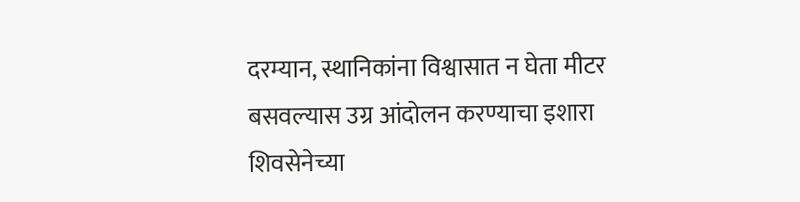दरम्यान, स्थानिकांना विश्वासात न घेता मीटर बसवल्यास उग्र आंदोलन करण्याचा इशारा शिवसेनेच्या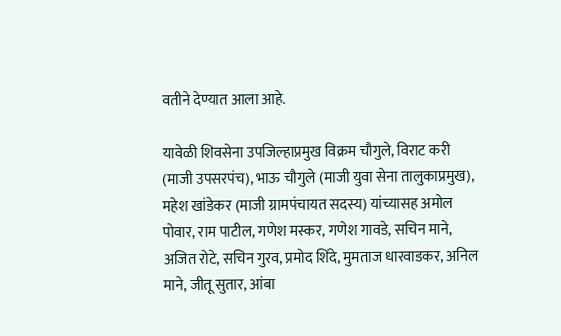वतीने देण्यात आला आहे.

यावेळी शिवसेना उपजिल्हाप्रमुख विक्रम चौगुले, विराट करी (माजी उपसरपंच), भाऊ चौगुले (माजी युवा सेना तालुकाप्रमुख), महेश खांडेकर (माजी ग्रामपंचायत सदस्य) यांच्यासह अमोल पोवार, राम पाटील, गणेश मस्कर, गणेश गावडे, सचिन माने, अजित रोटे, सचिन गुरव, प्रमोद शिंदे, मुमताज धारवाडकर, अनिल माने, जीतू सुतार, आंबा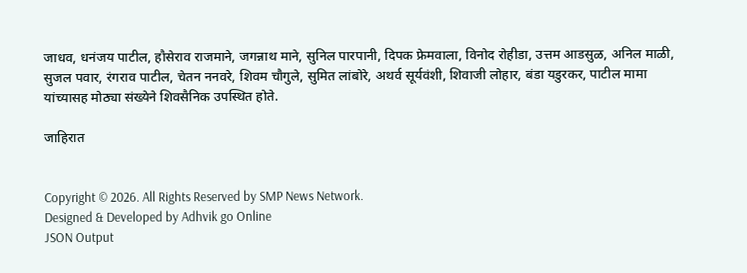जाधव, धनंजय पाटील, हौसेराव राजमाने, जगन्नाथ माने, सुनिल पारपानी, दिपक फ्रेमवाला, विनोद रोहीडा, उत्तम आडसुळ, अनिल माळी, सुजल पवार, रंगराव पाटील, चेतन ननवरे, शिवम चौगुले, सुमित लांबोरे, अथर्व सूर्यवंशी, शिवाजी लोहार, बंडा यडुरकर, पाटील मामा यांच्यासह मोठ्या संख्येने शिवसैनिक उपस्थित होते.

जाहिरात


Copyright © 2026. All Rights Reserved by SMP News Network.
Designed & Developed by Adhvik go Online
JSON Output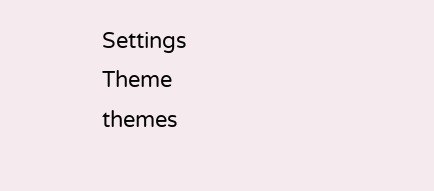Settings
Theme
themes